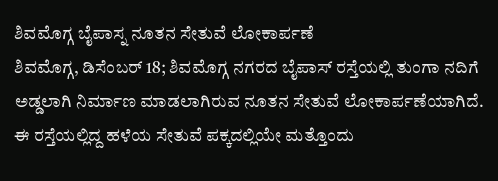ಶಿವಮೊಗ್ಗ ಬೈಪಾಸ್ನ ನೂತನ ಸೇತುವೆ ಲೋಕಾರ್ಪಣೆ
ಶಿವಮೊಗ್ಗ, ಡಿಸೆಂಬರ್ 18; ಶಿವಮೊಗ್ಗ ನಗರದ ಬೈಪಾಸ್ ರಸ್ತೆಯಲ್ಲಿ ತುಂಗಾ ನದಿಗೆ ಅಡ್ಡಲಾಗಿ ನಿರ್ಮಾಣ ಮಾಡಲಾಗಿರುವ ನೂತನ ಸೇತುವೆ ಲೋಕಾರ್ಪಣೆಯಾಗಿದೆ. ಈ ರಸ್ತೆಯಲ್ಲಿದ್ದ ಹಳೆಯ ಸೇತುವೆ ಪಕ್ಕದಲ್ಲಿಯೇ ಮತ್ತೊಂದು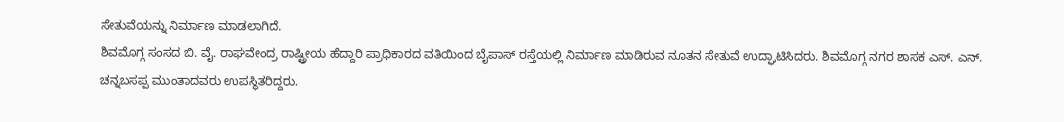ಸೇತುವೆಯನ್ನು ನಿರ್ಮಾಣ ಮಾಡಲಾಗಿದೆ.
ಶಿವಮೊಗ್ಗ ಸಂಸದ ಬಿ. ವೈ. ರಾಘವೇಂದ್ರ ರಾಷ್ಟ್ರೀಯ ಹೆದ್ದಾರಿ ಪ್ರಾಧಿಕಾರದ ವತಿಯಿಂದ ಬೈಪಾಸ್ ರಸ್ತೆಯಲ್ಲಿ ನಿರ್ಮಾಣ ಮಾಡಿರುವ ನೂತನ ಸೇತುವೆ ಉದ್ಘಾಟಿಸಿದರು. ಶಿವಮೊಗ್ಗ ನಗರ ಶಾಸಕ ಎಸ್. ಎನ್. ಚನ್ನಬಸಪ್ಪ ಮುಂತಾದವರು ಉಪಸ್ಥಿತರಿದ್ದರು.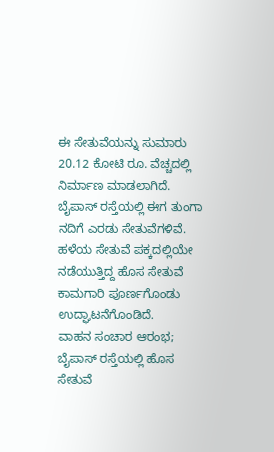ಈ ಸೇತುವೆಯನ್ನು ಸುಮಾರು 20.12 ಕೋಟಿ ರೂ. ವೆಚ್ಚದಲ್ಲಿ ನಿರ್ಮಾಣ ಮಾಡಲಾಗಿದೆ. ಬೈಪಾಸ್ ರಸ್ತೆಯಲ್ಲಿ ಈಗ ತುಂಗಾ ನದಿಗೆ ಎರಡು ಸೇತುವೆಗಳಿವೆ. ಹಳೆಯ ಸೇತುವೆ ಪಕ್ಕದಲ್ಲಿಯೇ ನಡೆಯುತ್ತಿದ್ದ ಹೊಸ ಸೇತುವೆ ಕಾಮಗಾರಿ ಪೂರ್ಣಗೊಂಡು ಉದ್ಘಾಟನೆಗೊಂಡಿದೆ.
ವಾಹನ ಸಂಚಾರ ಆರಂಭ; ಬೈಪಾಸ್ ರಸ್ತೆಯಲ್ಲಿ ಹೊಸ ಸೇತುವೆ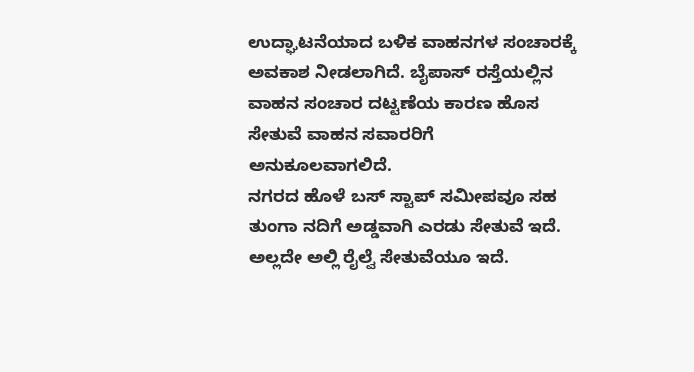ಉದ್ಘಾಟನೆಯಾದ ಬಳಿಕ ವಾಹನಗಳ ಸಂಚಾರಕ್ಕೆ ಅವಕಾಶ ನೀಡಲಾಗಿದೆ. ಬೈಪಾಸ್ ರಸ್ತೆಯಲ್ಲಿನ ವಾಹನ ಸಂಚಾರ ದಟ್ಟಣೆಯ ಕಾರಣ ಹೊಸ ಸೇತುವೆ ವಾಹನ ಸವಾರರಿಗೆ ಅನುಕೂಲವಾಗಲಿದೆ.
ನಗರದ ಹೊಳೆ ಬಸ್ ಸ್ಟಾಪ್ ಸಮೀಪವೂ ಸಹ ತುಂಗಾ ನದಿಗೆ ಅಡ್ಡವಾಗಿ ಎರಡು ಸೇತುವೆ ಇದೆ. ಅಲ್ಲದೇ ಅಲ್ಲಿ ರೈಲ್ವೆ ಸೇತುವೆಯೂ ಇದೆ.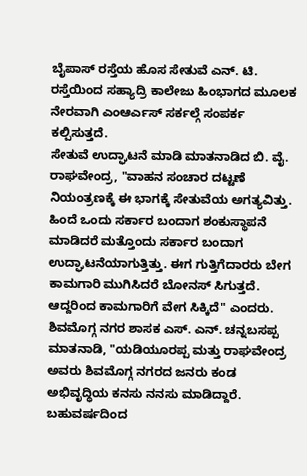ಬೈಪಾಸ್ ರಸ್ತೆಯ ಹೊಸ ಸೇತುವೆ ಎನ್. ಟಿ. ರಸ್ತೆಯಿಂದ ಸಹ್ಯಾದ್ರಿ ಕಾಲೇಜು ಹಿಂಭಾಗದ ಮೂಲಕ ನೇರವಾಗಿ ಎಂಆರ್ಎಸ್ ಸರ್ಕಲ್ಗೆ ಸಂಪರ್ಕ ಕಲ್ಪಿಸುತ್ತದೆ.
ಸೇತುವೆ ಉದ್ಘಾಟನೆ ಮಾಡಿ ಮಾತನಾಡಿದ ಬಿ. ವೈ. ರಾಘವೇಂದ್ರ, "ವಾಹನ ಸಂಚಾರ ದಟ್ಟಣೆ ನಿಯಂತ್ರಣಕ್ಕೆ ಈ ಭಾಗಕ್ಕೆ ಸೇತುವೆಯ ಅಗತ್ಯವಿತ್ತು. ಹಿಂದೆ ಒಂದು ಸರ್ಕಾರ ಬಂದಾಗ ಶಂಕುಸ್ಥಾಪನೆ ಮಾಡಿದರೆ ಮತ್ತೊಂದು ಸರ್ಕಾರ ಬಂದಾಗ ಉದ್ಘಾಟನೆಯಾಗುತ್ತಿತ್ತು. ಈಗ ಗುತ್ತಿಗೆದಾರರು ಬೇಗ ಕಾಮಗಾರಿ ಮುಗಿಸಿದರೆ ಬೋನಸ್ ಸಿಗುತ್ತದೆ. ಆದ್ದರಿಂದ ಕಾಮಗಾರಿಗೆ ವೇಗ ಸಿಕ್ಕಿದೆ" ಎಂದರು.
ಶಿವಮೊಗ್ಗ ನಗರ ಶಾಸಕ ಎಸ್. ಎನ್. ಚನ್ನಬಸಪ್ಪ ಮಾತನಾಡಿ, "ಯಡಿಯೂರಪ್ಪ ಮತ್ತು ರಾಘವೇಂದ್ರ ಅವರು ಶಿವಮೊಗ್ಗ ನಗರದ ಜನರು ಕಂಡ ಅಭಿವೃದ್ಧಿಯ ಕನಸು ನನಸು ಮಾಡಿದ್ದಾರೆ. ಬಹುವರ್ಷದಿಂದ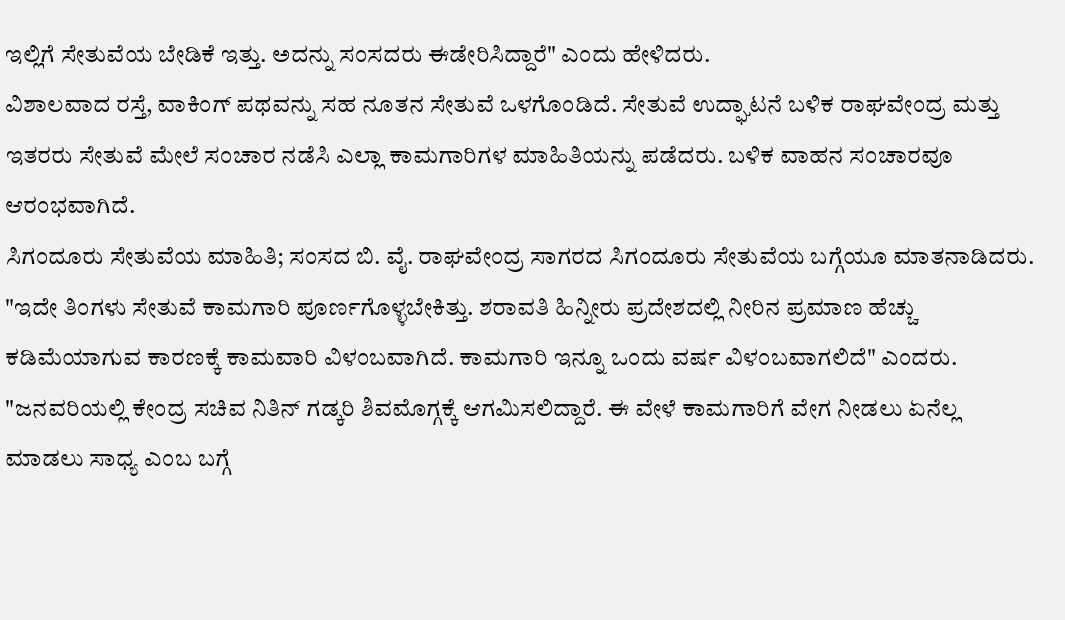ಇಲ್ಲಿಗೆ ಸೇತುವೆಯ ಬೇಡಿಕೆ ಇತ್ತು. ಅದನ್ನು ಸಂಸದರು ಈಡೇರಿಸಿದ್ದಾರೆ" ಎಂದು ಹೇಳಿದರು.
ವಿಶಾಲವಾದ ರಸ್ತೆ, ವಾಕಿಂಗ್ ಪಥವನ್ನು ಸಹ ನೂತನ ಸೇತುವೆ ಒಳಗೊಂಡಿದೆ. ಸೇತುವೆ ಉದ್ಘಾಟನೆ ಬಳಿಕ ರಾಘವೇಂದ್ರ ಮತ್ತು ಇತರರು ಸೇತುವೆ ಮೇಲೆ ಸಂಚಾರ ನಡೆಸಿ ಎಲ್ಲಾ ಕಾಮಗಾರಿಗಳ ಮಾಹಿತಿಯನ್ನು ಪಡೆದರು. ಬಳಿಕ ವಾಹನ ಸಂಚಾರವೂ ಆರಂಭವಾಗಿದೆ.
ಸಿಗಂದೂರು ಸೇತುವೆಯ ಮಾಹಿತಿ; ಸಂಸದ ಬಿ. ವೈ. ರಾಘವೇಂದ್ರ ಸಾಗರದ ಸಿಗಂದೂರು ಸೇತುವೆಯ ಬಗ್ಗೆಯೂ ಮಾತನಾಡಿದರು. "ಇದೇ ತಿಂಗಳು ಸೇತುವೆ ಕಾಮಗಾರಿ ಪೂರ್ಣಗೊಳ್ಳಬೇಕಿತ್ತು. ಶರಾವತಿ ಹಿನ್ನೀರು ಪ್ರದೇಶದಲ್ಲಿ ನೀರಿನ ಪ್ರಮಾಣ ಹೆಚ್ಚು ಕಡಿಮೆಯಾಗುವ ಕಾರಣಕ್ಕೆ ಕಾಮವಾರಿ ವಿಳಂಬವಾಗಿದೆ. ಕಾಮಗಾರಿ ಇನ್ನೂ ಒಂದು ವರ್ಷ ವಿಳಂಬವಾಗಲಿದೆ" ಎಂದರು.
"ಜನವರಿಯಲ್ಲಿ ಕೇಂದ್ರ ಸಚಿವ ನಿತಿನ್ ಗಡ್ಕರಿ ಶಿವಮೊಗ್ಗಕ್ಕೆ ಆಗಮಿಸಲಿದ್ದಾರೆ. ಈ ವೇಳೆ ಕಾಮಗಾರಿಗೆ ವೇಗ ನೀಡಲು ಏನೆಲ್ಲ ಮಾಡಲು ಸಾಧ್ಯ ಎಂಬ ಬಗ್ಗೆ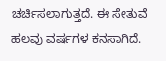ಚರ್ಚಿಸಲಾಗುತ್ತದೆ. ಈ ಸೇತುವೆ ಹಲವು ವರ್ಷಗಳ ಕನಸಾಗಿದೆ.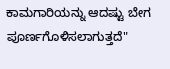ಕಾಮಗಾರಿಯನ್ನು ಆದಷ್ಟು ಬೇಗ ಪೂರ್ಣಗೊಳಿಸಲಾಗುತ್ತದೆ"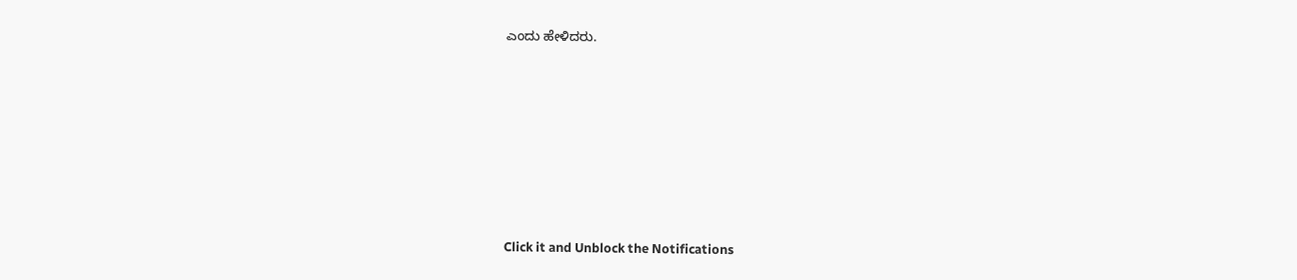ಎಂದು ಹೇಳಿದರು.












Click it and Unblock the Notifications